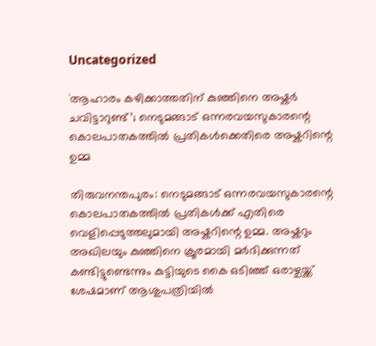Uncategorized

`ആഹാരം കഴിക്കാത്തതിന് കുഞ്ഞിനെ അഷ്കർ ചവിട്ടാറുണ്ട്’; നെടുമങ്ങാട് ഒന്നരവയസുകാരന്റെ കൊലപാതകത്തിൽ പ്രതികൾക്കെതിരെ അഷ്കറിന്റെ ഉമ്മ

തിരുവനന്തപുരം: നെടുമങ്ങാട് ഒന്നരവയസുകാരന്റെ കൊലപാതകത്തിൽ പ്രതികൾക്ക് എതിരെ വെളിപ്പെടുത്തലുമായി അഷ്കറിന്റെ ഉമ്മ. അഷ്കറും അഖിലയും കുഞ്ഞിനെ ക്രൂരമായി മർദിക്കുന്നത് കണ്ടിട്ടുണ്ടെന്നും കുട്ടിയുടെ കൈ ഒടിഞ്ഞ് ഒരാഴ്ചയ്ക്ക് ശേഷമാണ് ആശുപത്രിയിൽ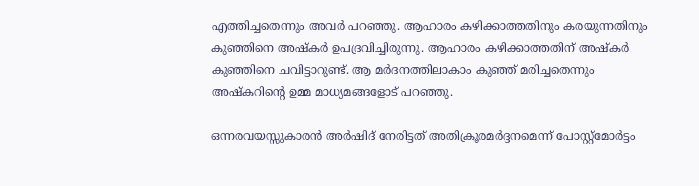എത്തിച്ചതെന്നും അവർ പറഞ്ഞു. ആഹാരം കഴിക്കാത്തതിനും കരയുന്നതിനും കുഞ്ഞിനെ അഷ്കർ ഉപദ്രവിച്ചിരുന്നു. ആഹാരം കഴിക്കാത്തതിന് അഷ്കർ കുഞ്ഞിനെ ചവിട്ടാറുണ്ട്. ആ മർദനത്തിലാകാം കുഞ്ഞ് മരിച്ചതെന്നും അഷ്കറിന്റെ ഉമ്മ മാധ്യമങ്ങളോട് പറഞ്ഞു.

ഒന്നരവയസ്സുകാരൻ അർഷിദ് നേരിട്ടത് അതിക്രൂരമർദ്ദനമെന്ന് പോസ്റ്റ്മോർട്ടം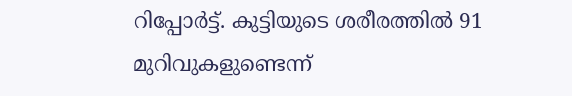റിപ്പോർട്ട്. കുട്ടിയുടെ ശരീരത്തിൽ 91 മുറിവുകളുണ്ടെന്ന്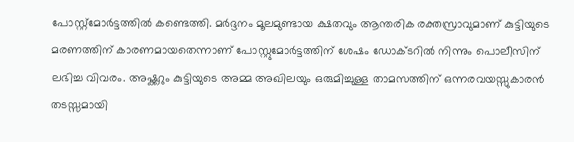പോസ്റ്റ്മോർട്ടത്തില്‍ കണ്ടെത്തി. മർദ്ദനം മൂലമുണ്ടായ ക്ഷതവും ആന്തരിക രക്തസ്രാവുമാണ് കുട്ടിയുടെ മരണത്തിന് കാരണമായതെന്നാണ് പോസ്റ്റുമോർട്ടത്തിന് ശേഷം ഡോക്ടറിൽ നിന്നും പൊലീസിന് ലഭിച്ച വിവരം. അഷ്ക്കറും കുട്ടിയുടെ അമ്മ അഖിലയും ഒരുമിച്ചുള്ള താമസത്തിന് ഒന്നരവയസ്സുകാരൻ തടസ്സമായി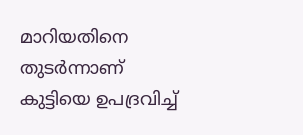മാറിയതിനെ തുടർന്നാണ് കുട്ടിയെ ഉപദ്രവിച്ച്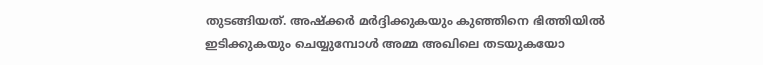തുടങ്ങിയത്. അഷ്ക്കർ മർദ്ദിക്കുകയും കുഞ്ഞിനെ ഭിത്തിയിൽ ഇടിക്കുകയും ചെയ്യുമ്പോള്‍ അമ്മ അഖിലെ തടയുകയോ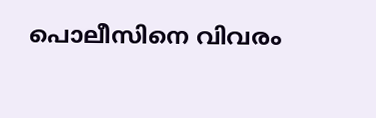പൊലീസിനെ വിവരം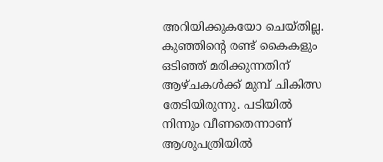അറിയിക്കുകയോ ചെയ്തില്ല. കുഞ്ഞിന്‍റെ രണ്ട് കൈകളും ഒടിഞ്ഞ് മരിക്കുന്നതിന് ആഴ്ചകള്‍ക്ക് മുമ്പ് ചികിത്സ തേടിയിരുന്നു. പടിയിൽ നിന്നും വീണതെന്നാണ് ആശുപത്രിയിൽ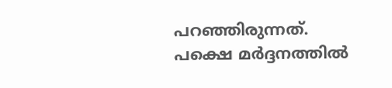പറഞ്ഞിരുന്നത്. പക്ഷെ മർദ്ദനത്തിൽ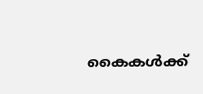കൈകള്‍ക്ക്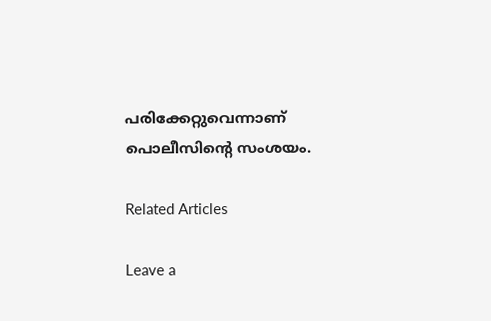പരിക്കേറ്റുവെന്നാണ് പൊലീസിന്‍റെ സംശയം.

Related Articles

Leave a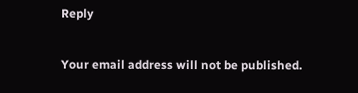Reply

Your email address will not be published.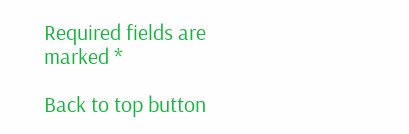Required fields are marked *

Back to top button